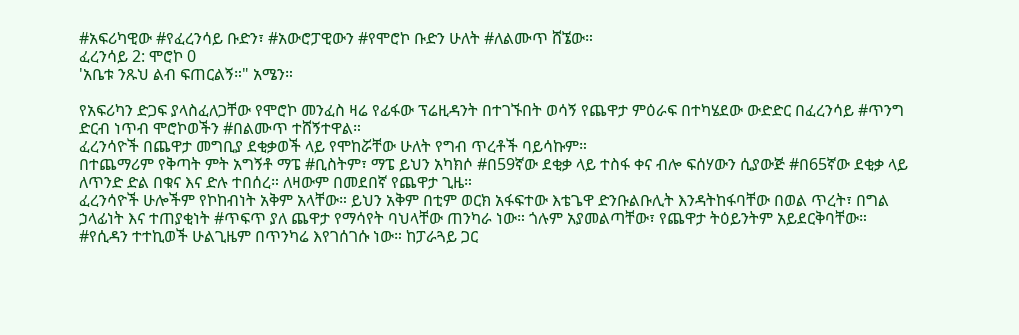#አፍሪካዊው #የፈረንሳይ ቡድን፣ #አውሮፓዊውን #የሞሮኮ ቡድን ሁለት #ለልሙጥ ሸኜው።
ፈረንሳይ 2: ሞሮኮ 0
'አቤቱ ንጹህ ልብ ፍጠርልኝ።" አሜን።

የአፍሪካን ድጋፍ ያላስፈለጋቸው የሞሮኮ መንፈስ ዛሬ የፊፋው ፕሬዚዳንት በተገኙበት ወሳኝ የጨዋታ ምዕራፍ በተካሄደው ውድድር በፈረንሳይ #ጥንግ ድርብ ነጥብ ሞሮኮወችን #በልሙጥ ተሸኝተዋል።
ፈረንሳዮች በጨዋታ መግቢያ ደቂቃወች ላይ የሞከሯቸው ሁለት የግብ ጥረቶች ባይሳኩም።
በተጨማሪም የቅጣት ምት አግኝቶ ማፔ #ቢስትም፣ ማፔ ይህን አካክሶ #በ59ኛው ደቂቃ ላይ ተስፋ ቀና ብሎ ፍሰሃውን ሲያውጅ #በ65ኛው ደቂቃ ላይ ለጥንድ ድል በቁና እና ድሉ ተበሰረ። ለዛውም በመደበኛ የጨዋታ ጊዜ።
ፈረንሳዮች ሁሎችም የኮከብነት አቅም አላቸው። ይህን አቅም በቲም ወርክ አፋፍተው እቴጌዋ ድንቡልቡሊት እንዳትከፋባቸው በወል ጥረት፣ በግል ኃላፊነት እና ተጠያቂነት #ጥፍጥ ያለ ጨዋታ የማሳየት ባህላቸው ጠንካራ ነው። ጎሉም አያመልጣቸው፣ የጨዋታ ትዕይንትም አይደርቅባቸው።
#የሲዳን ተተኪወች ሁልጊዜም በጥንካሬ እየገሰገሱ ነው። ከፓራጓይ ጋር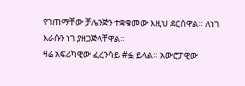የገጠማቸው ቻሌንጅን ተቋቁመው እዚህ ደርሰዋል። ለነገ እራሱን ነገ ያዘጋጅላቸዋል።
ዛሬ አፍሪካዊው ፈረንሳይ #ፏ ይላል። አውሮፓዊው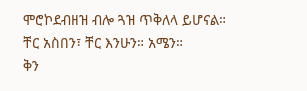ሞሮኮደብዘዝ ብሎ ጓዝ ጥቅለላ ይሆናል።
ቸር አስበን፣ ቸር እንሁን። አሜን።
ቅን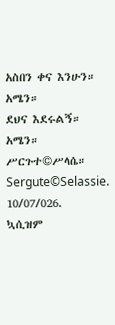አስበን ቀና እንሁን። አሜን።
ደህና እደሩልኝ። አሜን።
ሥርጉተ©ሥላሴ።
Sergute©Selassie.
10/07/026.
ኳሲዝም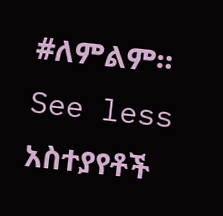#ለምልም።
See less
አስተያየቶች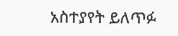አስተያየት ይለጥፉ